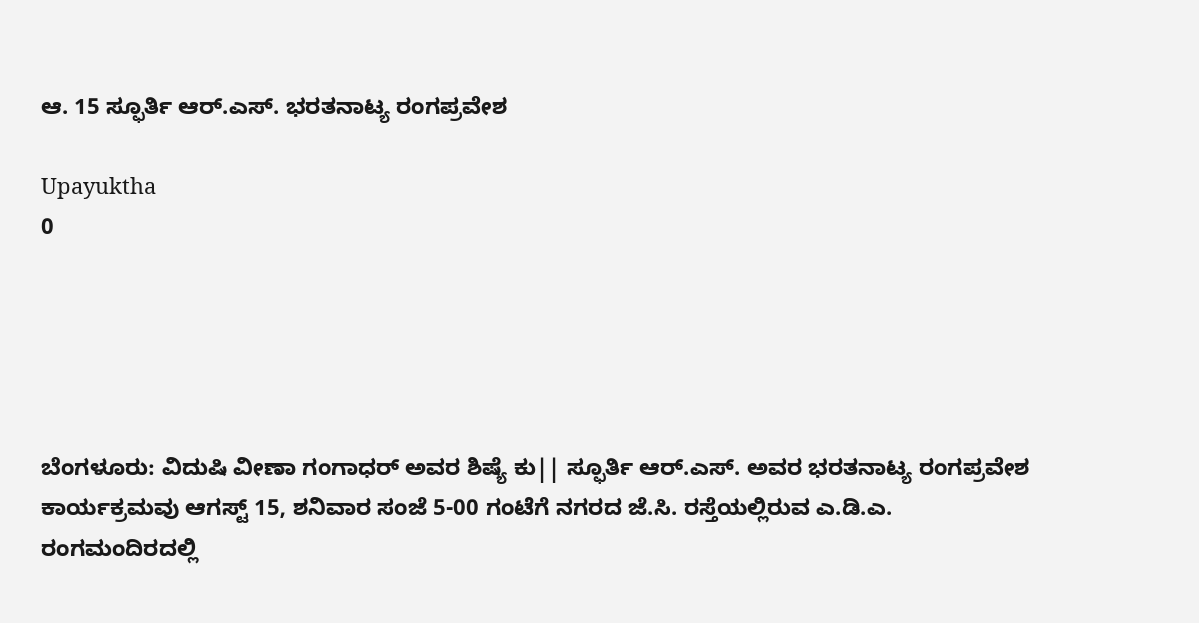ಆ. 15 ಸ್ಫೂರ್ತಿ ಆರ್.ಎಸ್. ಭರತನಾಟ್ಯ ರಂಗಪ್ರವೇಶ

Upayuktha
0





ಬೆಂಗಳೂರು: ವಿದುಷಿ ವೀಣಾ ಗಂಗಾಧರ್ ಅವರ ಶಿಷ್ಯೆ ಕು|| ಸ್ಫೂರ್ತಿ ಆರ್.ಎಸ್. ಅವರ ಭರತನಾಟ್ಯ ರಂಗಪ್ರವೇಶ ಕಾರ್ಯಕ್ರಮವು ಆಗಸ್ಟ್ 15, ಶನಿವಾರ ಸಂಜೆ 5-00 ಗಂಟೆಗೆ ನಗರದ ಜೆ.ಸಿ. ರಸ್ತೆಯಲ್ಲಿರುವ ಎ.ಡಿ.ಎ. ರಂಗಮಂದಿರದಲ್ಲಿ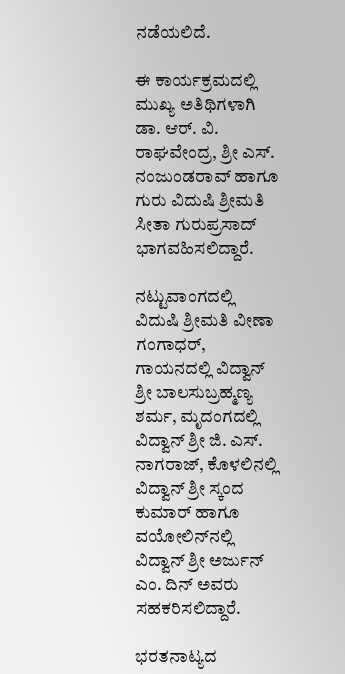ನಡೆಯಲಿದೆ.

ಈ ಕಾರ್ಯಕ್ರಮದಲ್ಲಿ ಮುಖ್ಯ ಅತಿಥಿಗಳಾಗಿ ಡಾ. ಆರ್. ವಿ. ರಾಘವೇಂದ್ರ, ಶ್ರೀ ಎಸ್. ನಂಜುಂಡರಾವ್ ಹಾಗೂ ಗುರು ವಿದುಷಿ ಶ್ರೀಮತಿ ಸೀತಾ ಗುರುಪ್ರಸಾದ್ ಭಾಗವಹಿಸಲಿದ್ದಾರೆ.

ನಟ್ಟುವಾಂಗದಲ್ಲಿ ವಿದುಷಿ ಶ್ರೀಮತಿ ವೀಣಾ ಗಂಗಾಧರ್, ಗಾಯನದಲ್ಲಿ ವಿದ್ವಾನ್ ಶ್ರೀ ಬಾಲಸುಬ್ರಹ್ಮಣ್ಯ ಶರ್ಮ, ಮೃದಂಗದಲ್ಲಿ ವಿದ್ವಾನ್ ಶ್ರೀ ಜಿ. ಎಸ್. ನಾಗರಾಜ್, ಕೊಳಲಿನಲ್ಲಿ ವಿದ್ವಾನ್ ಶ್ರೀ ಸ್ಕಂದ ಕುಮಾರ್ ಹಾಗೂ ವಯೋಲಿನ್‌ನಲ್ಲಿ ವಿದ್ವಾನ್ ಶ್ರೀ ಅರ್ಜುನ್ ಎಂ. ದಿನ್ ಅವರು ಸಹಕರಿಸಲಿದ್ದಾರೆ.

ಭರತನಾಟ್ಯದ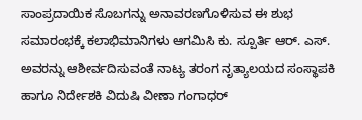ಸಾಂಪ್ರದಾಯಿಕ ಸೊಬಗನ್ನು ಅನಾವರಣಗೊಳಿಸುವ ಈ ಶುಭ ಸಮಾರಂಭಕ್ಕೆ ಕಲಾಭಿಮಾನಿಗಳು ಆಗಮಿಸಿ ಕು. ಸ್ಪೂರ್ತಿ ಆರ್. ಎಸ್. ಅವರನ್ನು ಆಶೀರ್ವದಿಸುವಂತೆ ನಾಟ್ಯ ತರಂಗ ನೃತ್ಯಾಲಯದ ಸಂಸ್ಥಾಪಕಿ ಹಾಗೂ ನಿರ್ದೇಶಕಿ ವಿದುಷಿ ವೀಣಾ ಗಂಗಾಧರ್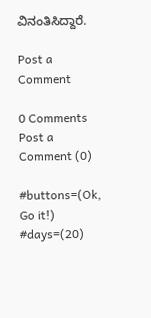ವಿನಂತಿಸಿದ್ದಾರೆ.

Post a Comment

0 Comments
Post a Comment (0)

#buttons=(Ok, Go it!) #days=(20)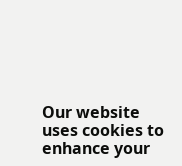Our website uses cookies to enhance your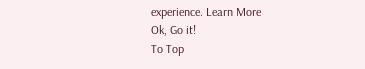experience. Learn More
Ok, Go it!
To Top